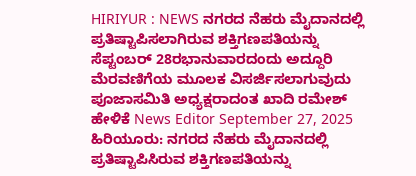HIRIYUR : NEWS ನಗರದ ನೆಹರು ಮೈದಾನದಲ್ಲಿ ಪ್ರತಿಷ್ಟಾಪಿಸಲಾಗಿರುವ ಶಕ್ತಿಗಣಪತಿಯನ್ನು ಸೆಪ್ಟಂಬರ್ 28ರಭಾನುವಾರದಂದು ಅದ್ದೂರಿ ಮೆರವಣಿಗೆಯ ಮೂಲಕ ವಿಸರ್ಜಿಸಲಾಗುವುದು ಪೂಜಾಸಮಿತಿ ಅಧ್ಯಕ್ಷರಾದಂತ ಖಾದಿ ರಮೇಶ್ ಹೇಳಿಕೆ News Editor September 27, 2025 ಹಿರಿಯೂರು: ನಗರದ ನೆಹರು ಮೈದಾನದಲ್ಲಿ ಪ್ರತಿಷ್ಟಾಪಿಸಿರುವ ಶಕ್ತಿಗಣಪತಿಯನ್ನು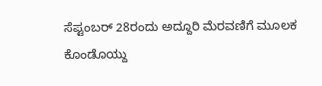ಸೆಪ್ಟಂಬರ್ 28ರಂದು ಅದ್ದೂರಿ ಮೆರವಣಿಗೆ ಮೂಲಕ ಕೊಂಡೊಯ್ದು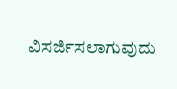ವಿಸರ್ಜಿಸಲಾಗುವುದು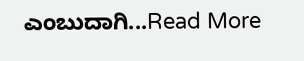ಎಂಬುದಾಗಿ...Read More